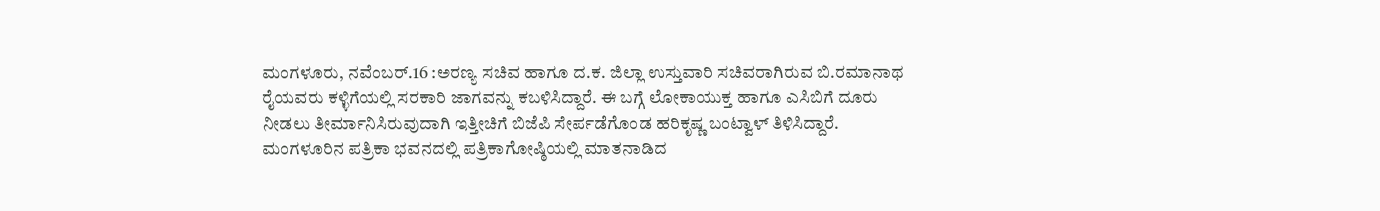ಮಂಗಳೂರು, ನವೆಂಬರ್.16 :ಅರಣ್ಯ ಸಚಿವ ಹಾಗೂ ದ.ಕ. ಜಿಲ್ಲಾ ಉಸ್ತುವಾರಿ ಸಚಿವರಾಗಿರುವ ಬಿ.ರಮಾನಾಥ ರೈಯವರು ಕಳ್ಳಿಗೆಯಲ್ಲಿ ಸರಕಾರಿ ಜಾಗವನ್ನು ಕಬಳಿಸಿದ್ದಾರೆ. ಈ ಬಗ್ಗೆ ಲೋಕಾಯುಕ್ತ ಹಾಗೂ ಎಸಿಬಿಗೆ ದೂರು ನೀಡಲು ತೀರ್ಮಾನಿಸಿರುವುದಾಗಿ ಇತ್ತೀಚಿಗೆ ಬಿಜೆಪಿ ಸೇರ್ಪಡೆಗೊಂಡ ಹರಿಕೃಷ್ಣ ಬಂಟ್ವಾಳ್ ತಿಳಿಸಿದ್ದಾರೆ.
ಮಂಗಳೂರಿನ ಪತ್ರಿಕಾ ಭವನದಲ್ಲಿ ಪತ್ರಿಕಾಗೋಷ್ಠಿಯಲ್ಲಿ ಮಾತನಾಡಿದ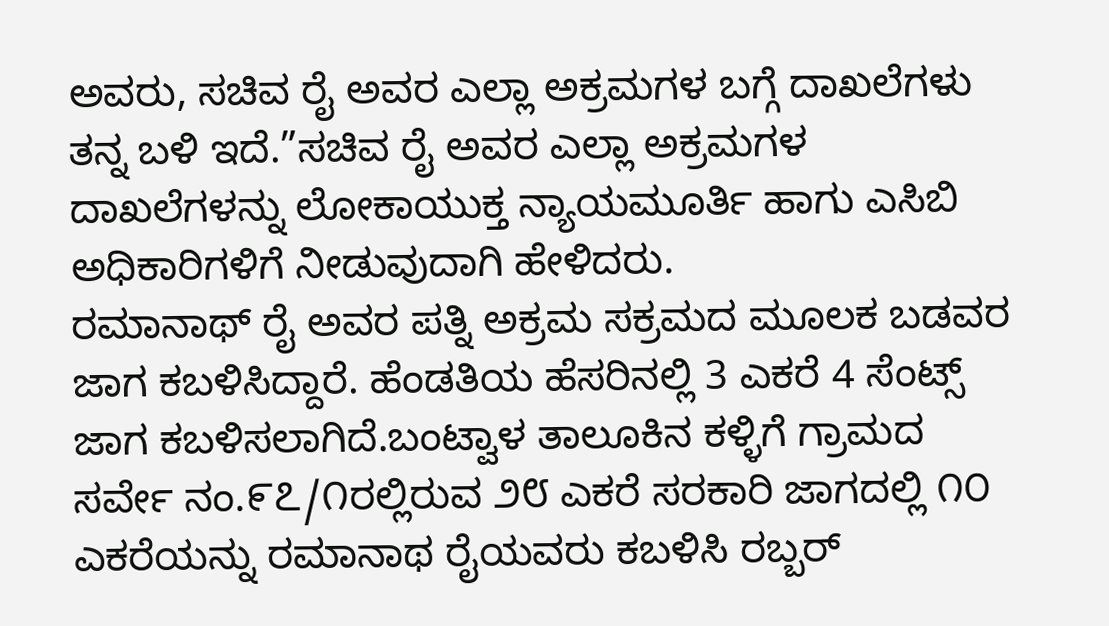ಅವರು, ಸಚಿವ ರೈ ಅವರ ಎಲ್ಲಾ ಅಕ್ರಮಗಳ ಬಗ್ಗೆ ದಾಖಲೆಗಳು ತನ್ನ ಬಳಿ ಇದೆ.”ಸಚಿವ ರೈ ಅವರ ಎಲ್ಲಾ ಅಕ್ರಮಗಳ ದಾಖಲೆಗಳನ್ನು ಲೋಕಾಯುಕ್ತ ನ್ಯಾಯಮೂರ್ತಿ ಹಾಗು ಎಸಿಬಿ ಅಧಿಕಾರಿಗಳಿಗೆ ನೀಡುವುದಾಗಿ ಹೇಳಿದರು.
ರಮಾನಾಥ್ ರೈ ಅವರ ಪತ್ನಿ ಅಕ್ರಮ ಸಕ್ರಮದ ಮೂಲಕ ಬಡವರ ಜಾಗ ಕಬಳಿಸಿದ್ದಾರೆ. ಹೆಂಡತಿಯ ಹೆಸರಿನಲ್ಲಿ 3 ಎಕರೆ 4 ಸೆಂಟ್ಸ್ ಜಾಗ ಕಬಳಿಸಲಾಗಿದೆ.ಬಂಟ್ವಾಳ ತಾಲೂಕಿನ ಕಳ್ಳಿಗೆ ಗ್ರಾಮದ ಸರ್ವೇ ನಂ.೯೭/೧ರಲ್ಲಿರುವ ೨೮ ಎಕರೆ ಸರಕಾರಿ ಜಾಗದಲ್ಲಿ ೧೦ ಎಕರೆಯನ್ನು ರಮಾನಾಥ ರೈಯವರು ಕಬಳಿಸಿ ರಬ್ಬರ್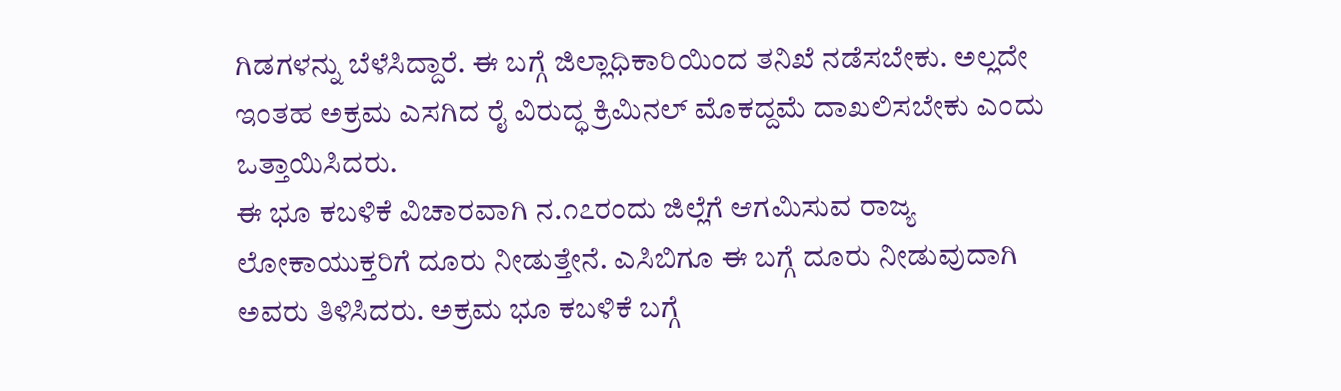ಗಿಡಗಳನ್ನು ಬೆಳೆಸಿದ್ದಾರೆ. ಈ ಬಗ್ಗೆ ಜಿಲ್ಲಾಧಿಕಾರಿಯಿಂದ ತನಿಖೆ ನಡೆಸಬೇಕು. ಅಲ್ಲದೇ ಇಂತಹ ಅಕ್ರಮ ಎಸಗಿದ ರೈ ವಿರುದ್ಧ ಕ್ರಿಮಿನಲ್ ಮೊಕದ್ದಮೆ ದಾಖಲಿಸಬೇಕು ಎಂದು ಒತ್ತಾಯಿಸಿದರು.
ಈ ಭೂ ಕಬಳಿಕೆ ವಿಚಾರವಾಗಿ ನ.೧೭ರಂದು ಜಿಲ್ಲೆಗೆ ಆಗಮಿಸುವ ರಾಜ್ಯ ಲೋಕಾಯುಕ್ತರಿಗೆ ದೂರು ನೀಡುತ್ತೇನೆ. ಎಸಿಬಿಗೂ ಈ ಬಗ್ಗೆ ದೂರು ನೀಡುವುದಾಗಿ ಅವರು ತಿಳಿಸಿದರು. ಅಕ್ರಮ ಭೂ ಕಬಳಿಕೆ ಬಗ್ಗೆ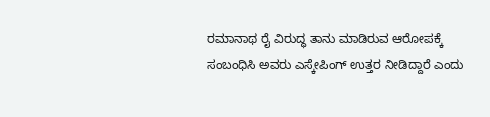ರಮಾನಾಥ ರೈ ವಿರುದ್ಧ ತಾನು ಮಾಡಿರುವ ಆರೋಪಕ್ಕೆ ಸಂಬಂಧಿಸಿ ಅವರು ಎಸ್ಕೇಪಿಂಗ್ ಉತ್ತರ ನೀಡಿದ್ದಾರೆ ಎಂದು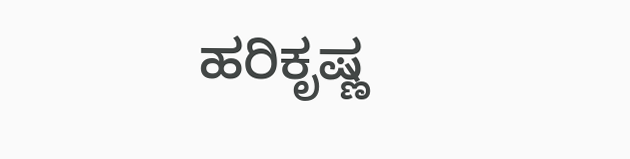ಹರಿಕೃಷ್ಣ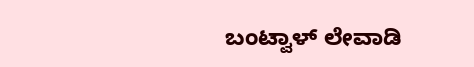ಬಂಟ್ವಾಳ್ ಲೇವಾಡಿ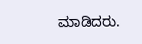ಮಾಡಿದರು.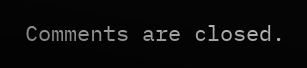Comments are closed.